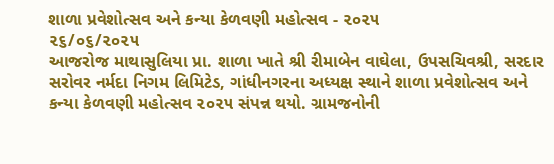શાળા પ્રવેશોત્સવ અને કન્યા કેળવણી મહોત્સવ - ૨૦૨૫
૨૬/૦૬/૨૦૨૫
આજરોજ માથાસુલિયા પ્રા. શાળા ખાતે શ્રી રીમાબેન વાઘેલા, ઉપસચિવશ્રી, સરદાર સરોવર નર્મદા નિગમ લિમિટેડ, ગાંધીનગરના અધ્યક્ષ સ્થાને શાળા પ્રવેશોત્સવ અને કન્યા કેળવણી મહોત્સવ ૨૦૨૫ સંપન્ન થયો. ગ્રામજનોની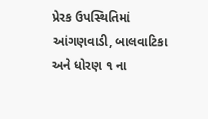પ્રેરક ઉપસ્થિતિમાં આંગણવાડી, બાલવાટિકા અને ધોરણ ૧ ના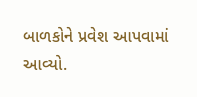બાળકોને પ્રવેશ આપવામાં આવ્યો.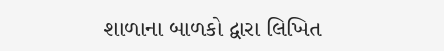શાળાના બાળકો દ્વારા લિખિત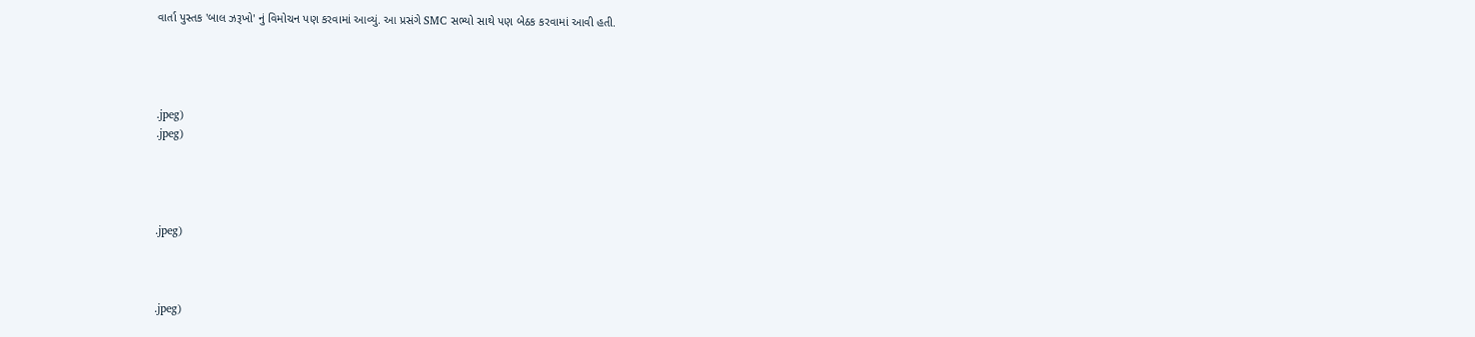વાર્તા પુસ્તક 'બાલ ઝરૂખો' નું વિમોચન પણ કરવામાં આવ્યું. આ પ્રસંગે SMC સભ્યો સાથે પણ બેઠક કરવામાં આવી હતી.




.jpeg)
.jpeg)




.jpeg)



.jpeg)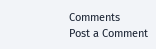Comments
Post a Comment